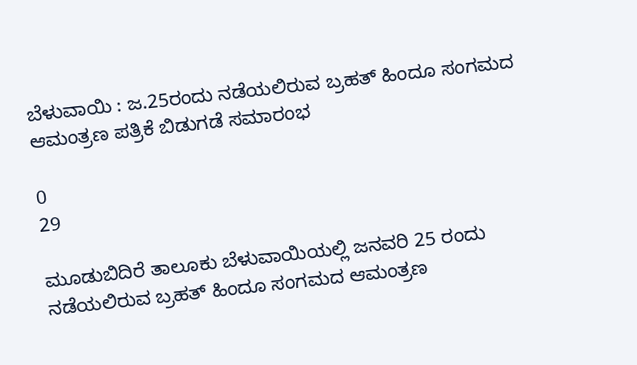ಬೆಳುವಾಯಿ : ಜ.25ರಂದು ನಡೆಯಲಿರುವ ಬ್ರಹತ್ ಹಿಂದೂ ಸಂಗಮದ ಆಮಂತ್ರಣ ಪತ್ರಿಕೆ ಬಿಡುಗಡೆ ಸಮಾರಂಭ

0
29

ಮೂಡುಬಿದಿರೆ ತಾಲೂಕು ಬೆಳುವಾಯಿಯಲ್ಲಿ ಜನವರಿ 25 ರಂದು ನಡೆಯಲಿರುವ ಬ್ರಹತ್ ಹಿಂದೂ ಸಂಗಮದ ಆಮಂತ್ರಣ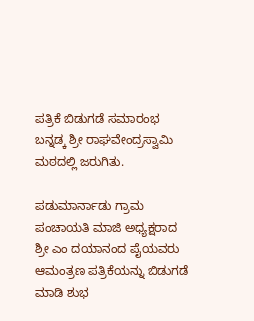ಪತ್ರಿಕೆ ಬಿಡುಗಡೆ ಸಮಾರಂಭ ಬನ್ನಡ್ಕ ಶ್ರೀ ರಾಘವೇಂದ್ರಸ್ವಾಮಿ ಮಠದಲ್ಲಿ ಜರುಗಿತು.

ಪಡುಮಾರ್ನಾಡು ಗ್ರಾಮ ಪಂಚಾಯತಿ ಮಾಜಿ ಅಧ್ಯಕ್ಷರಾದ ಶ್ರೀ ಎಂ ದಯಾನಂದ ಪೈಯವರು ಆಮಂತ್ರಣ ಪತ್ರಿಕೆಯನ್ನು ಬಿಡುಗಡೆ ಮಾಡಿ ಶುಭ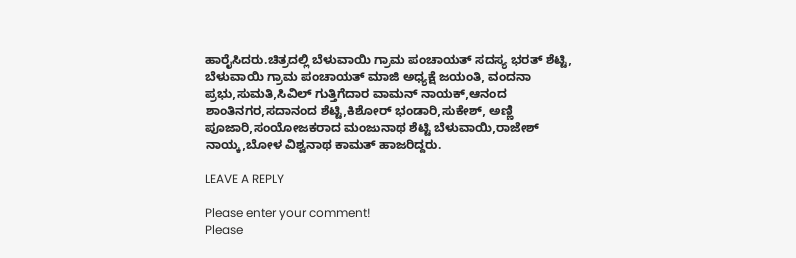ಹಾರೈಸಿದರು.ಚಿತ್ರದಲ್ಲಿ ಬೆಳುವಾಯಿ ಗ್ರಾಮ ಪಂಚಾಯತ್ ಸದಸ್ಯ ಭರತ್ ಶೆಟ್ಟಿ, ಬೆಳುವಾಯಿ ಗ್ರಾಮ ಪಂಚಾಯತ್ ಮಾಜಿ ಅಧ್ಯಕ್ಷೆ ಜಯಂತಿ, ವಂದನಾ ಪ್ರಭು,ಸುಮತಿ,ಸಿವಿಲ್ ಗುತ್ತಿಗೆದಾರ ವಾಮನ್ ನಾಯಕ್,ಆನಂದ ಶಾಂತಿನಗರ,ಸದಾನಂದ ಶೆಟ್ಟಿ,ಕಿಶೋರ್ ಭಂಡಾರಿ,ಸುಕೇಶ್, ಅಣ್ಣಿ ಪೂಜಾರಿ,ಸಂಯೋಜಕರಾದ ಮಂಜುನಾಥ ಶೆಟ್ಟಿ ಬೆಳುವಾಯಿ,ರಾಜೇಶ್ ನಾಯ್ಕ,ಬೋಳ ವಿಶ್ವನಾಥ ಕಾಮತ್ ಹಾಜರಿದ್ದರು.

LEAVE A REPLY

Please enter your comment!
Please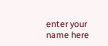enter your name here